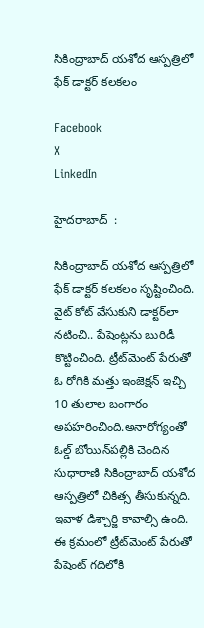సికింద్రాబాద్ యశోద ఆస్పత్రిలో ఫేక్ డాక్టర్ కలకలం

Facebook
X
LinkedIn

హైదరాబాద్  :

సికింద్రాబాద్ యశోద ఆస్పత్రిలో ఫేక్ డాక్టర్ కలకలం సృష్టించింది. వైట్ కోట్ వేసుకుని డాక్టర్‌లా నటించి.. పేషెంట్లను బురిడీ కొట్టించింది. ట్రీట్‌మెంట్ పేరుతో ఓ రోగికి మత్తు ఇంజెక్షన్ ఇచ్చి 10 తులాల బంగారం అపహరించింది.అనారోగ్యంతో ఓల్డ్ బోయిన్‌పల్లికి చెందిన సుధారాణి సికింద్రాబాద్ యశోద ఆస్పత్రిలో చికిత్స తీసుకున్నది. ఇవాళ డిశ్చార్జి కావాల్సి ఉంది. ఈ క్రమంలో ట్రీట్‌మెంట్ పేరుతో పేషెంట్ గదిలోకి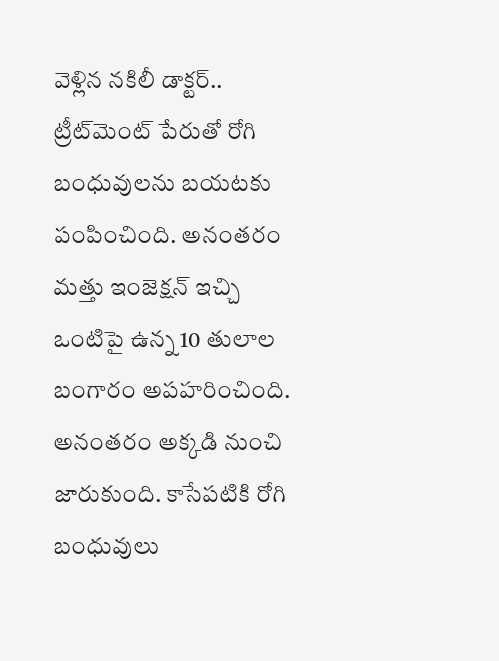వెళ్లిన నకిలీ డాక్టర్.. ట్రీట్‌మెంట్ పేరుతో రోగి బంధువులను బయటకు పంపించింది. అనంతరం మత్తు ఇంజెక్షన్ ఇచ్చి ఒంటిపై ఉన్న 10 తులాల బంగారం అపహరించింది. అనంతరం అక్కడి నుంచి జారుకుంది. కాసేపటికి రోగి బంధువులు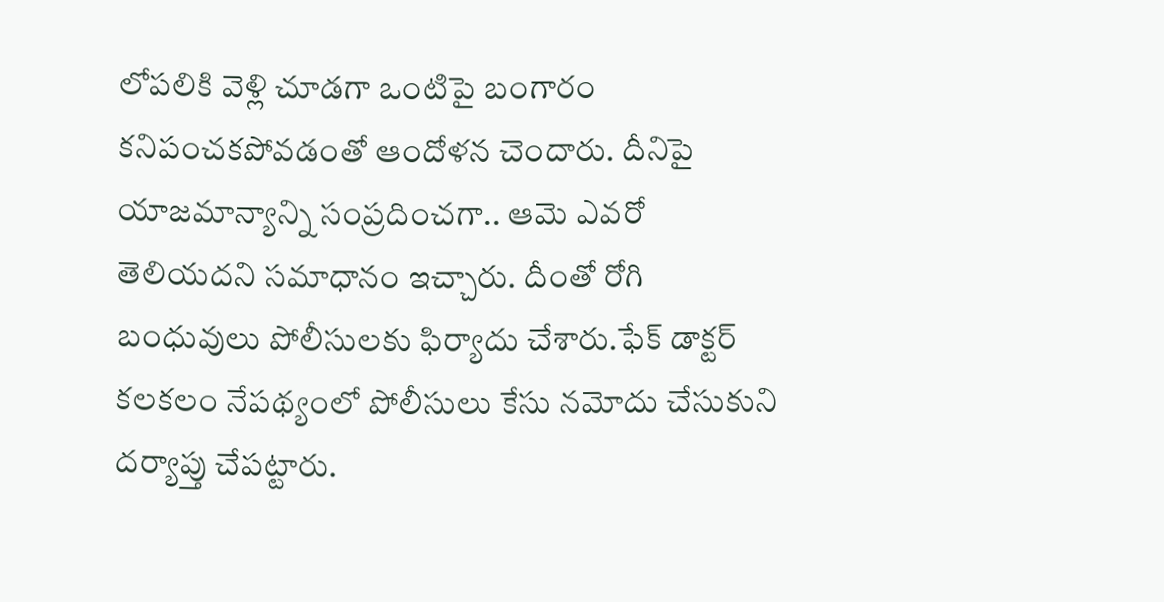లోపలికి వెళ్లి చూడగా ఒంటిపై బంగారం కనిపంచకపోవడంతో ఆందోళన చెందారు. దీనిపై యాజమాన్యాన్ని సంప్రదించగా.. ఆమె ఎవరో తెలియదని సమాధానం ఇచ్చారు. దీంతో రోగి బంధువులు పోలీసులకు ఫిర్యాదు చేశారు.ఫేక్ డాక్టర్ కలకలం నేపథ్యంలో పోలీసులు కేసు నమోదు చేసుకుని దర్యాప్తు చేపట్టారు.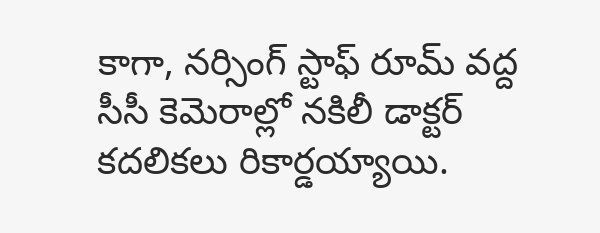కాగా, నర్సింగ్ స్టాఫ్ రూమ్ వద్ద సీసీ కెమెరాల్లో నకిలీ డాక్టర్ కదలికలు రికార్డయ్యాయి.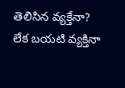తెలిసిన వ్యక్తేనా? లేక బయటి వ్యక్తినా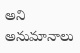అని అనుమానాలు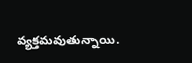వ్యక్తమవుతున్నాయి.